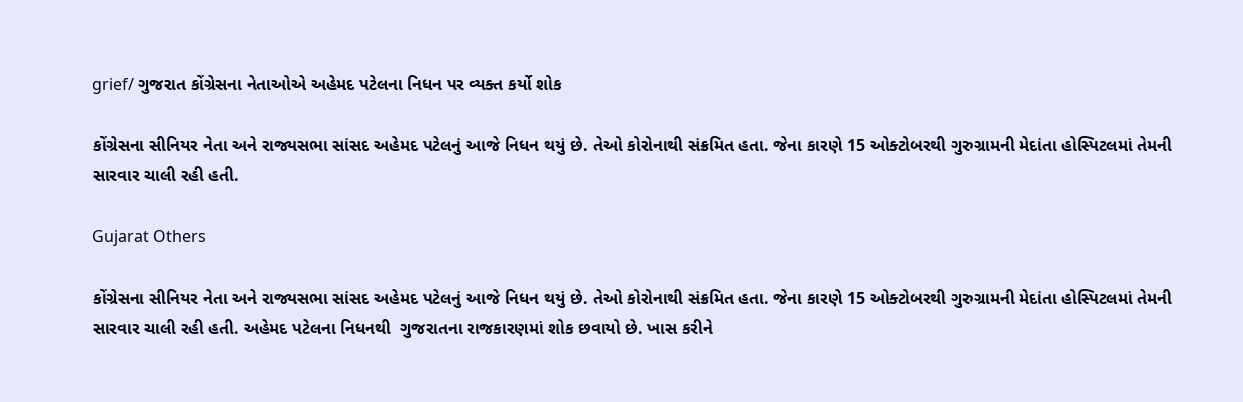grief/ ગુજરાત કોંગ્રેસના નેતાઓએ અહેમદ પટેલના નિધન પર વ્યક્ત કર્યો શોક

કોંગ્રેસના સીનિયર નેતા અને રાજ્યસભા સાંસદ અહેમદ પટેલનું આજે નિધન થયું છે. તેઓ કોરોનાથી સંક્રમિત હતા. જેના કારણે 15 ઓક્ટોબરથી ગુરુગ્રામની મેદાંતા હોસ્પિટલમાં તેમની સારવાર ચાલી રહી હતી.

Gujarat Others

કોંગ્રેસના સીનિયર નેતા અને રાજ્યસભા સાંસદ અહેમદ પટેલનું આજે નિધન થયું છે. તેઓ કોરોનાથી સંક્રમિત હતા. જેના કારણે 15 ઓક્ટોબરથી ગુરુગ્રામની મેદાંતા હોસ્પિટલમાં તેમની સારવાર ચાલી રહી હતી. અહેમદ પટેલના નિધનથી  ગુજરાતના રાજકારણમાં શોક છવાયો છે. ખાસ કરીને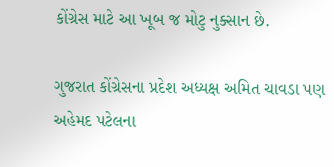કોંગ્રેસ માટે આ ખૂબ જ મોટુ નુક્સાન છે.

ગુજરાત કોંગ્રેસના પ્રદેશ અધ્યક્ષ અમિત ચાવડા પણ અહેમદ પટેલના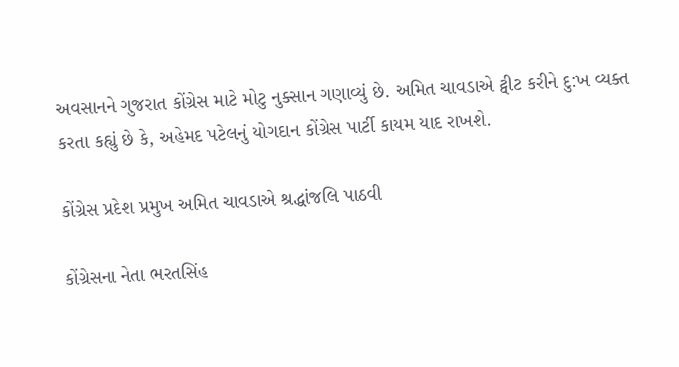અવસાનને ગુજરાત કોંગ્રેસ માટે મોટુ નુક્સાન ગણાવ્યું છે. અમિત ચાવડાએ ટ્વીટ કરીને દુ:ખ વ્યક્ત કરતા કહ્યું છે કે, અહેમદ પટેલનું યોગદાન કોંગ્રેસ પાર્ટી કાયમ યાદ રાખશે.

કોંગ્રેસ પ્રદેશ પ્રમુખ અમિત ચાવડાએ શ્રદ્ધાંજલિ પાઠવી

કોંગ્રેસના નેતા ભરતસિંહ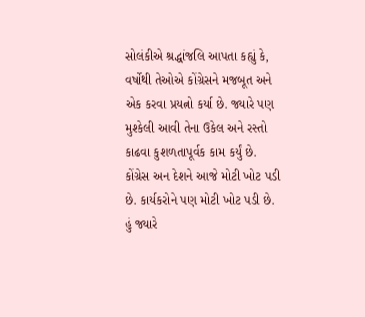સોલંકીએ શ્રદ્ધાંજલિ આપતા કહ્યું કે, વર્ષોથી તેઓએ કોંગ્રેસને મજબૂત અને એક કરવા પ્રયત્નો કર્યા છે. જ્યારે પણ મુશ્કેલી આવી તેના ઉકેલ અને રસ્તો કાઢવા કુશળતાપૂર્વક કામ કર્યું છે. કોંગ્રેસ અન દેશને આજે મોટી ખોટ પડી છે. કાર્યકરોને પણ મોટી ખોટ પડી છે. હું જ્યારે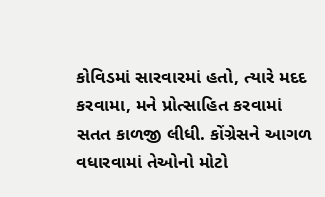કોવિડમાં સારવારમાં હતો, ત્યારે મદદ કરવામા, મને પ્રોત્સાહિત કરવામાં સતત કાળજી લીધી. કોંગ્રેસને આગળ વધારવામાં તેઓનો મોટો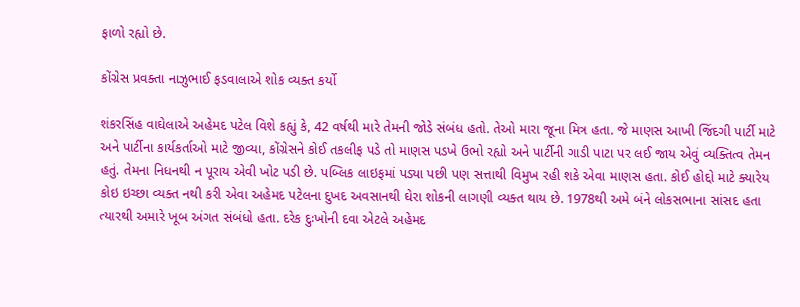ફાળો રહ્યો છે.

કોંગ્રેસ પ્રવક્તા નાઝુભાઈ ફડવાલાએ શોક વ્યક્ત કર્યો

શંકરસિંહ વાઘેલાએ અહેમદ પટેલ વિશે કહ્યું કે, 42 વર્ષથી મારે તેમની જોડે સંબંધ હતો. તેઓ મારા જૂના મિત્ર હતા. જે માણસ આખી જિંદગી પાર્ટી માટે અને પાર્ટીના કાર્યકર્તાઓ માટે જીવ્યા, કોંગ્રેસને કોઈ તકલીફ પડે તો માણસ પડખે ઉભો રહ્યો અને પાર્ટીની ગાડી પાટા પર લઈ જાય એવું વ્યક્તિત્વ તેમન હતું. તેમના નિધનથી ન પૂરાય એવી ખોટ પડી છે. પબ્લિક લાઇફમાં પડ્યા પછી પણ સત્તાથી વિમુખ રહી શકે એવા માણસ હતા. કોઈ હોદ્દો માટે ક્યારેય કોઇ ઇચ્છા વ્યક્ત નથી કરી એવા અહેમદ પટેલના દુખદ અવસાનથી ઘેરા શોકની લાગણી વ્યક્ત થાય છે. 1978થી અમે બંને લોકસભાના સાંસદ હતા ત્યારથી અમારે ખૂબ અંગત સંબંધો હતા. દરેક દુઃખોની દવા એટલે અહેમદ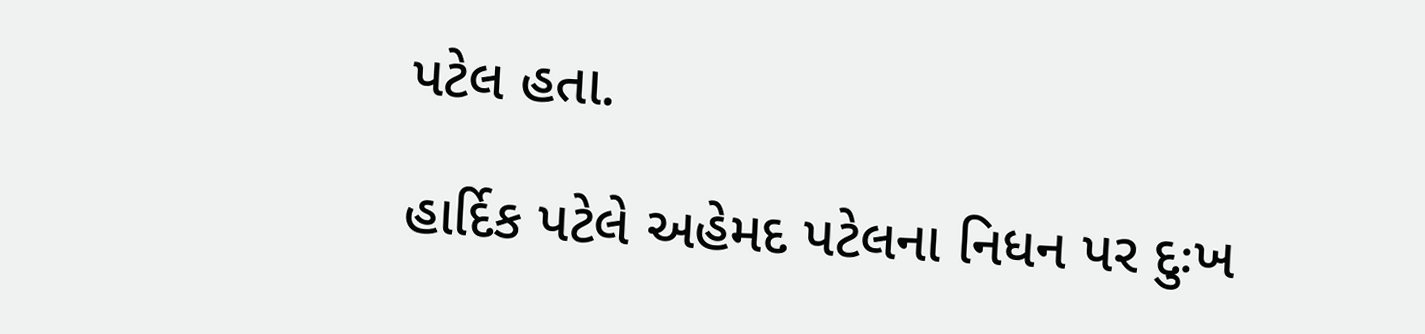પટેલ હતા.

હાર્દિક પટેલે અહેમદ પટેલના નિધન પર દુઃખ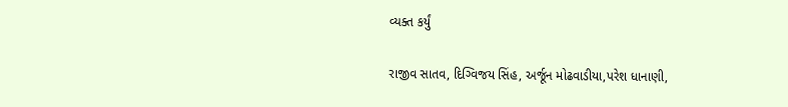વ્યક્ત કર્યું

રાજીવ સાતવ, દિગ્વિજય સિંહ, અર્જૂન મોઢવાડીયા,પરેશ ધાનાણી,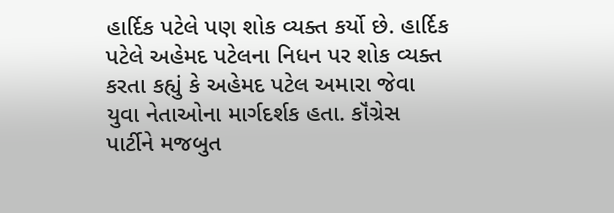હાર્દિક પટેલે પણ શોક વ્યક્ત કર્યો છે. હાર્દિક પટેલે અહેમદ પટેલના નિધન પર શોક વ્યક્ત કરતા કહ્યું કે અહેમદ પટેલ અમારા જેવા યુવા નેતાઓના માર્ગદર્શક હતા. કૉંગ્રેસ પાર્ટીને મજબુત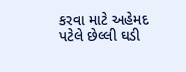કરવા માટે અહેમદ પટેલે છેલ્લી ઘડી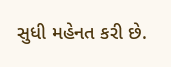સુધી મહેનત કરી છે.